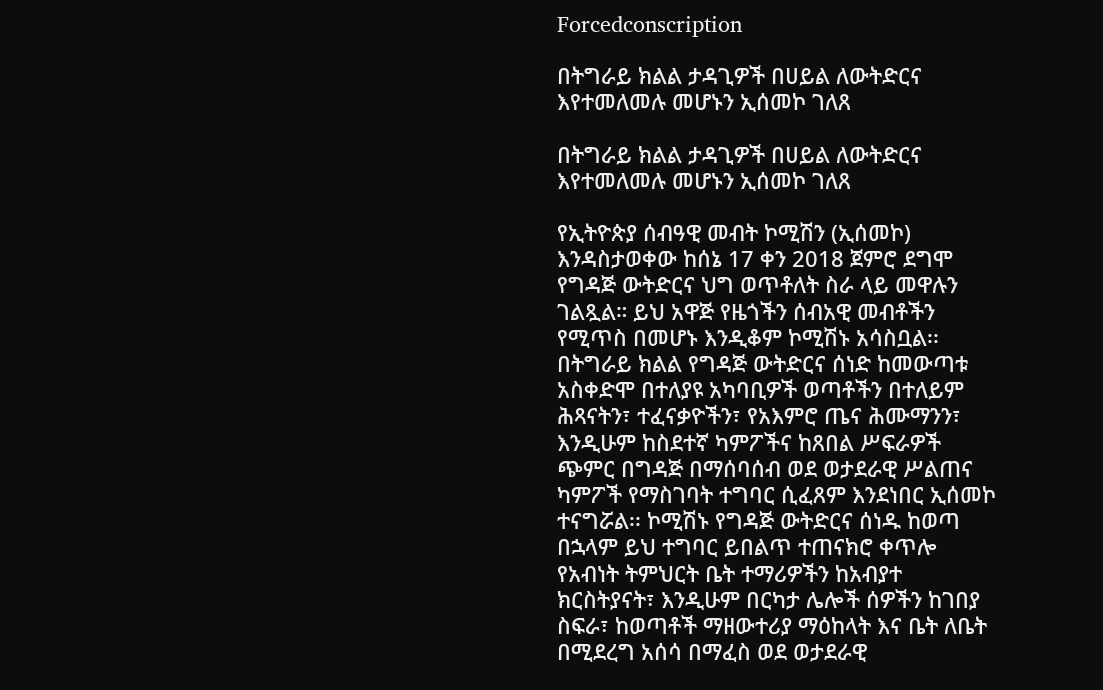Forcedconscription

በትግራይ ክልል ታዳጊዎች በሀይል ለውትድርና እየተመለመሉ መሆኑን ኢሰመኮ ገለጸ

በትግራይ ክልል ታዳጊዎች በሀይል ለውትድርና እየተመለመሉ መሆኑን ኢሰመኮ ገለጸ

የኢትዮጵያ ሰብዓዊ መብት ኮሚሽን (ኢሰመኮ) እንዳስታወቀው ከሰኔ 17 ቀን 2018 ጀምሮ ደግሞ የግዳጅ ውትድርና ህግ ወጥቶለት ስራ ላይ መዋሉን ገልጿል። ይህ አዋጅ የዜጎችን ሰብአዊ መብቶችን የሚጥስ በመሆኑ እንዲቆም ኮሚሽኑ አሳስቧል፡፡ በትግራይ ክልል የግዳጅ ውትድርና ሰነድ ከመውጣቱ  አስቀድሞ በተለያዩ አካባቢዎች ወጣቶችን በተለይም ሕጻናትን፣ ተፈናቃዮችን፣ የአእምሮ ጤና ሕሙማንን፣ እንዲሁም ከስደተኛ ካምፖችና ከጸበል ሥፍራዎች ጭምር በግዳጅ በማሰባሰብ ወደ ወታደራዊ ሥልጠና ካምፖች የማስገባት ተግባር ሲፈጸም እንደነበር ኢሰመኮ ተናግሯል፡፡ ኮሚሽኑ የግዳጅ ውትድርና ሰነዱ ከወጣ በኋላም ይህ ተግባር ይበልጥ ተጠናክሮ ቀጥሎ የአብነት ትምህርት ቤት ተማሪዎችን ከአብያተ ክርስትያናት፣ እንዲሁም በርካታ ሌሎች ሰዎችን ከገበያ ስፍራ፣ ከወጣቶች ማዘውተሪያ ማዕከላት እና ቤት ለቤት በሚደረግ አሰሳ በማፈስ ወደ ወታደራዊ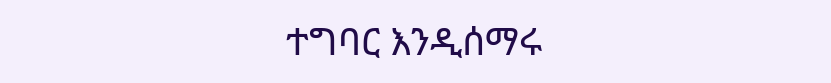ተግባር እንዲሰማሩ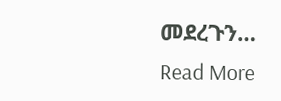መደረጉን…
Read More